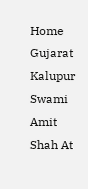Home Gujarat Kalupur Swami Amit Shah At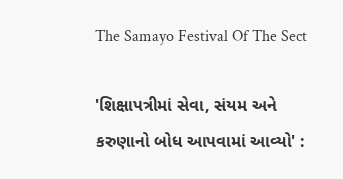The Samayo Festival Of The Sect

'શિક્ષાપત્રીમાં સેવા, સંયમ અને કરુણાનો બોધ આપવામાં આવ્યો' :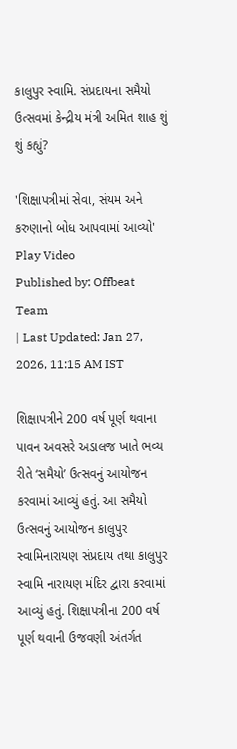કાલુપુર સ્વામિ. સંપ્રદાયના સમૈયો ઉત્સવમાં કેન્દ્રીય મંત્રી અમિત શાહ શું શું કહ્યું?

'શિક્ષાપત્રીમાં સેવા, સંયમ અને કરુણાનો બોધ આપવામાં આવ્યો'
Play Video
Published by: Offbeat Team
| Last Updated: Jan 27, 2026, 11:15 AM IST

શિક્ષાપત્રીને 200 વર્ષ પૂર્ણ થવાના પાવન અવસરે અડાલજ ખાતે ભવ્ય રીતે ‘સમૈયો’ ઉત્સવનું આયોજન કરવામાં આવ્યું હતું. આ સમૈયો ઉત્સવનું આયોજન કાલુપુર સ્વામિનારાયણ સંપ્રદાય તથા કાલુપુર સ્વામિ નારાયણ મંદિર દ્વારા કરવામાં આવ્યું હતું. શિક્ષાપત્રીના 200 વર્ષ પૂર્ણ થવાની ઉજવણી અંતર્ગત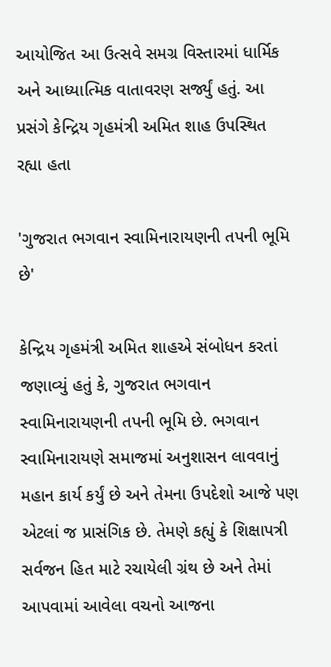આયોજિત આ ઉત્સવે સમગ્ર વિસ્તારમાં ધાર્મિક અને આધ્યાત્મિક વાતાવરણ સર્જ્યું હતું. આ પ્રસંગે કેન્દ્રિય ગૃહમંત્રી અમિત શાહ ઉપસ્થિત રહ્યા હતા

'ગુજરાત ભગવાન સ્વામિનારાયણની તપની ભૂમિ છે'

કેન્દ્રિય ગૃહમંત્રી અમિત શાહએ સંબોધન કરતાં જણાવ્યું હતું કે, ગુજરાત ભગવાન સ્વામિનારાયણની તપની ભૂમિ છે. ભગવાન સ્વામિનારાયણે સમાજમાં અનુશાસન લાવવાનું મહાન કાર્ય કર્યું છે અને તેમના ઉપદેશો આજે પણ એટલાં જ પ્રાસંગિક છે. તેમણે કહ્યું કે શિક્ષાપત્રી સર્વજન હિત માટે રચાયેલી ગ્રંથ છે અને તેમાં આપવામાં આવેલા વચનો આજના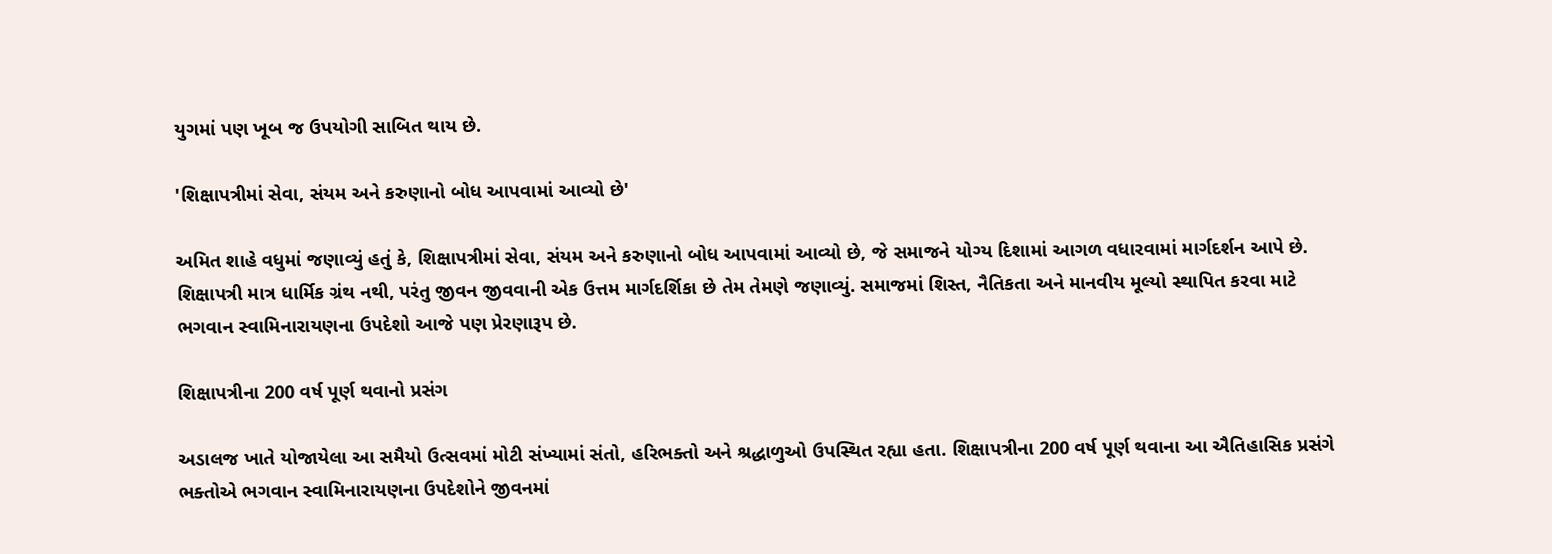યુગમાં પણ ખૂબ જ ઉપયોગી સાબિત થાય છે.

'શિક્ષાપત્રીમાં સેવા, સંયમ અને કરુણાનો બોધ આપવામાં આવ્યો છે'

અમિત શાહે વધુમાં જણાવ્યું હતું કે, શિક્ષાપત્રીમાં સેવા, સંયમ અને કરુણાનો બોધ આપવામાં આવ્યો છે, જે સમાજને યોગ્ય દિશામાં આગળ વધારવામાં માર્ગદર્શન આપે છે. શિક્ષાપત્રી માત્ર ધાર્મિક ગ્રંથ નથી, પરંતુ જીવન જીવવાની એક ઉત્તમ માર્ગદર્શિકા છે તેમ તેમણે જણાવ્યું. સમાજમાં શિસ્ત, નૈતિકતા અને માનવીય મૂલ્યો સ્થાપિત કરવા માટે ભગવાન સ્વામિનારાયણના ઉપદેશો આજે પણ પ્રેરણારૂપ છે.

શિક્ષાપત્રીના 200 વર્ષ પૂર્ણ થવાનો પ્રસંગ

અડાલજ ખાતે યોજાયેલા આ સમૈયો ઉત્સવમાં મોટી સંખ્યામાં સંતો, હરિભક્તો અને શ્રદ્ધાળુઓ ઉપસ્થિત રહ્યા હતા. શિક્ષાપત્રીના 200 વર્ષ પૂર્ણ થવાના આ ઐતિહાસિક પ્રસંગે ભક્તોએ ભગવાન સ્વામિનારાયણના ઉપદેશોને જીવનમાં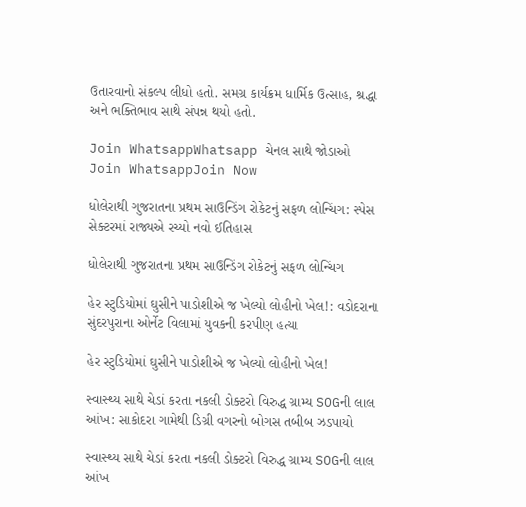ઉતારવાનો સંકલ્પ લીધો હતો. સમગ્ર કાર્યક્રમ ધાર્મિક ઉત્સાહ, શ્રદ્ધા અને ભક્તિભાવ સાથે સંપન્ન થયો હતો.

Join WhatsappWhatsapp ચેનલ સાથે જોડાઓ
Join WhatsappJoin Now

ધોલેરાથી ગુજરાતના પ્રથમ સાઉન્ડિંગ રોકેટનું સફળ લોન્ચિંગ: સ્પેસ સેક્ટરમાં રાજ્યએ રચ્યો નવો ઈતિહાસ

ધોલેરાથી ગુજરાતના પ્રથમ સાઉન્ડિંગ રોકેટનું સફળ લોન્ચિંગ

હેર સ્ટુડિયોમાં ઘુસીને પાડોશીએ જ ખેલ્યો લોહીનો ખેલ!: વડોદરાના સુંદરપુરાના ઓર્નેટ વિલામાં યુવકની કરપીણ હત્યા

હેર સ્ટુડિયોમાં ઘુસીને પાડોશીએ જ ખેલ્યો લોહીનો ખેલ!

સ્વાસ્થ્ય સાથે ચેડાં કરતા નકલી ડોક્ટરો વિરુદ્ધ ગ્રામ્ય SOGની લાલ આંખ: સાકોદરા ગામેથી ડિગ્રી વગરનો બોગસ તબીબ ઝડપાયો

સ્વાસ્થ્ય સાથે ચેડાં કરતા નકલી ડોક્ટરો વિરુદ્ધ ગ્રામ્ય SOGની લાલ આંખ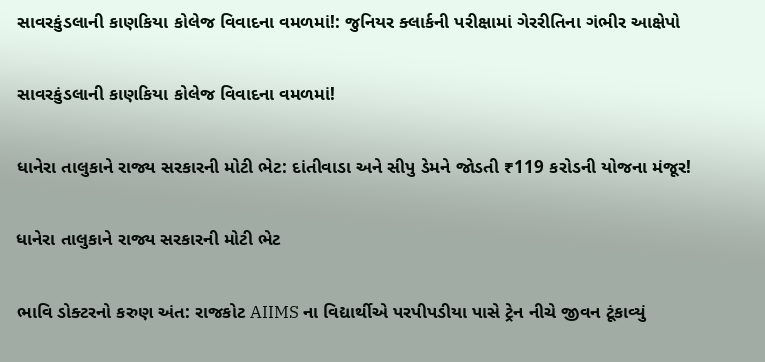સાવરકુંડલાની કાણકિયા કોલેજ વિવાદના વમળમાં!: જુનિયર ક્લાર્કની પરીક્ષામાં ગેરરીતિના ગંભીર આક્ષેપો

સાવરકુંડલાની કાણકિયા કોલેજ વિવાદના વમળમાં!

ધાનેરા તાલુકાને રાજ્ય સરકારની મોટી ભેટ: દાંતીવાડા અને સીપુ ડેમને જોડતી ₹119 કરોડની યોજના મંજૂર!

ધાનેરા તાલુકાને રાજ્ય સરકારની મોટી ભેટ

ભાવિ ડોક્ટરનો કરુણ અંત: રાજકોટ AIIMS ના વિદ્યાર્થીએ પરપીપડીયા પાસે ટ્રેન નીચે જીવન ટૂંકાવ્યું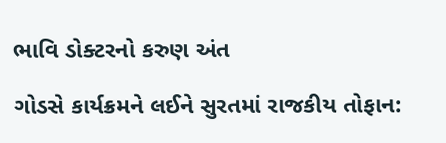ભાવિ ડોક્ટરનો કરુણ અંત

ગોડસે કાર્યક્રમને લઈને સુરતમાં રાજકીય તોફાન: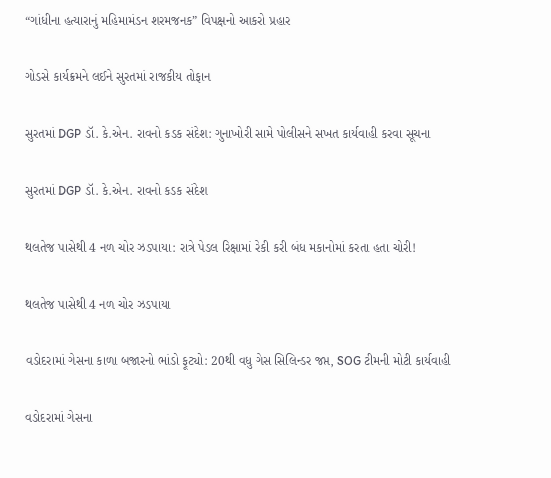“ગાંધીના હત્યારાનું મહિમામંડન શરમજનક” વિપક્ષનો આકરો પ્રહાર

ગોડસે કાર્યક્રમને લઈને સુરતમાં રાજકીય તોફાન

સુરતમાં DGP ડૉ. કે.એન. રાવનો કડક સંદેશ: ગુનાખોરી સામે પોલીસને સખત કાર્યવાહી કરવા સૂચના

સુરતમાં DGP ડૉ. કે.એન. રાવનો કડક સંદેશ

થલતેજ પાસેથી 4 નળ ચોર ઝડપાયા: રાત્રે પેડલ રિક્ષામાં રેકી કરી બંધ મકાનોમાં કરતા હતા ચોરી!

થલતેજ પાસેથી 4 નળ ચોર ઝડપાયા

વડોદરામાં ગેસના કાળા બજારનો ભાંડો ફૂટ્યો: 20થી વધુ ગેસ સિલિન્ડર જપ્ત, SOG ટીમની મોટી કાર્યવાહી

વડોદરામાં ગેસના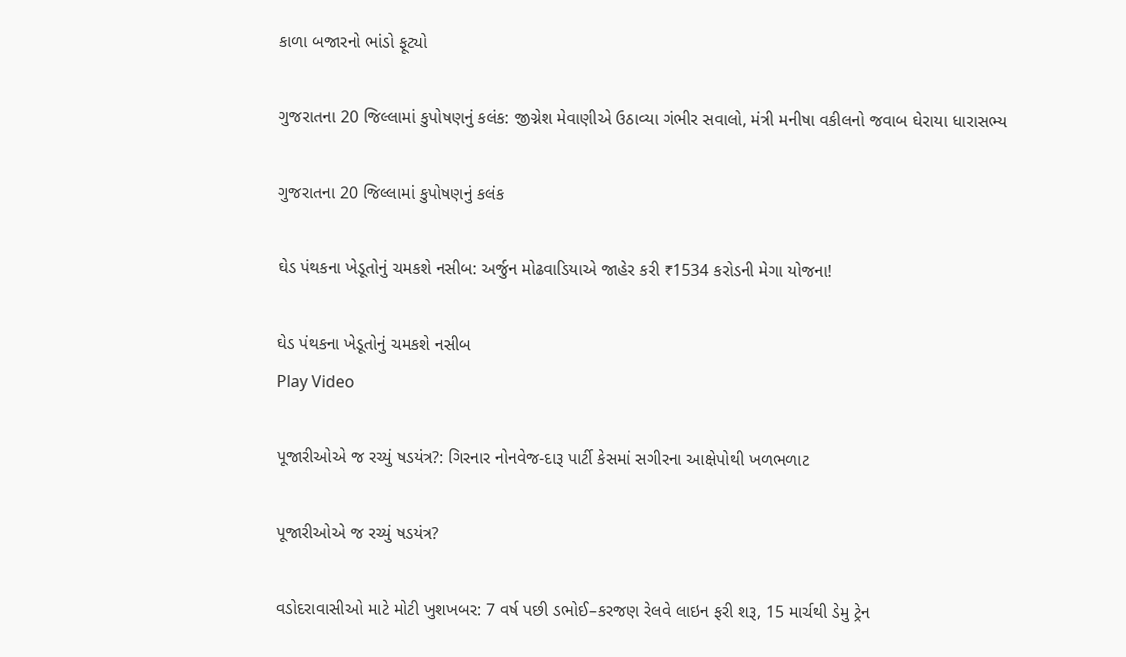કાળા બજારનો ભાંડો ફૂટ્યો

ગુજરાતના 20 જિલ્લામાં કુપોષણનું કલંક: જીગ્નેશ મેવાણીએ ઉઠાવ્યા ગંભીર સવાલો, મંત્રી મનીષા વકીલનો જવાબ ઘેરાયા ધારાસભ્ય

ગુજરાતના 20 જિલ્લામાં કુપોષણનું કલંક

ઘેડ પંથકના ખેડૂતોનું ચમકશે નસીબ: અર્જુન મોઢવાડિયાએ જાહેર કરી ₹1534 કરોડની મેગા યોજના!

ઘેડ પંથકના ખેડૂતોનું ચમકશે નસીબ
Play Video

પૂજારીઓએ જ રચ્યું ષડયંત્ર?: ગિરનાર નોનવેજ-દારૂ પાર્ટી કેસમાં સગીરના આક્ષેપોથી ખળભળાટ

પૂજારીઓએ જ રચ્યું ષડયંત્ર?

વડોદરાવાસીઓ માટે મોટી ખુશખબર: 7 વર્ષ પછી ડભોઈ–કરજણ રેલવે લાઇન ફરી શરૂ, 15 માર્ચથી ડેમુ ટ્રેન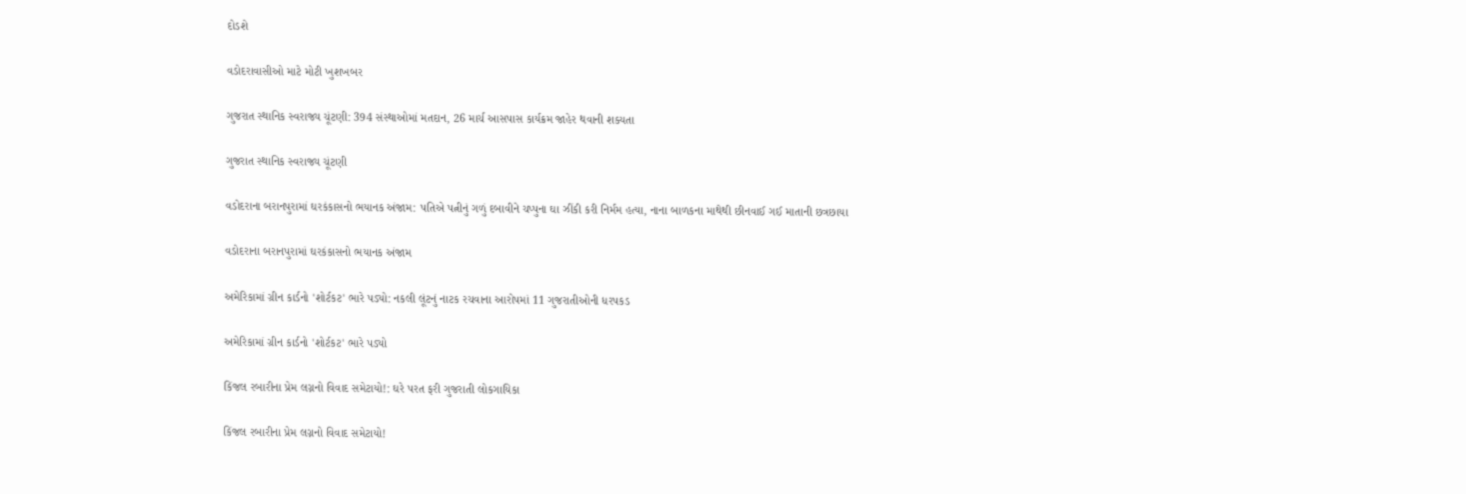દોડશે

વડોદરાવાસીઓ માટે મોટી ખુશખબર

ગુજરાત સ્થાનિક સ્વરાજ્ય ચૂંટણી: 394 સંસ્થાઓમાં મતદાન, 26 માર્ચ આસપાસ કાર્યક્રમ જાહેર થવાની શક્યતા

ગુજરાત સ્થાનિક સ્વરાજ્ય ચૂંટણી

વડોદરાના બરાનપુરામાં ઘરકંકાસનો ભયાનક અંજામ: પતિએ પત્નીનું ગળું દબાવીને ચપ્પુના ઘા ઝીંકી કરી નિર્મમ હત્યા, નાના બાળકના માથેથી છીનવાઈ ગઈ માતાની છત્રછાયા

વડોદરાના બરાનપુરામાં ઘરકંકાસનો ભયાનક અંજામ

અમેરિકામાં ગ્રીન કાર્ડનો 'શોર્ટકટ' ભારે પડ્યો: નકલી લૂંટનું નાટક રચવાના આરોપમાં 11 ગુજરાતીઓની ધરપકડ

અમેરિકામાં ગ્રીન કાર્ડનો 'શોર્ટકટ' ભારે પડ્યો

કિંજલ રબારીના પ્રેમ લગ્નનો વિવાદ સમેટાયો!: ઘરે પરત ફરી ગુજરાતી લોકગાયિકા

કિંજલ રબારીના પ્રેમ લગ્નનો વિવાદ સમેટાયો!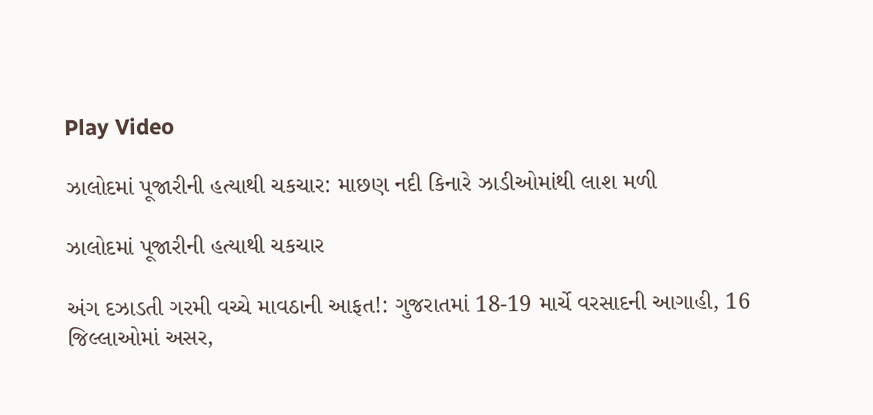Play Video

ઝાલોદમાં પૂજારીની હત્યાથી ચકચાર: માછણ નદી કિનારે ઝાડીઓમાંથી લાશ મળી

ઝાલોદમાં પૂજારીની હત્યાથી ચકચાર

અંગ દઝાડતી ગરમી વચ્ચે માવઠાની આફત!: ગુજરાતમાં 18-19 માર્ચે વરસાદની આગાહી, 16 જિલ્લાઓમાં અસર,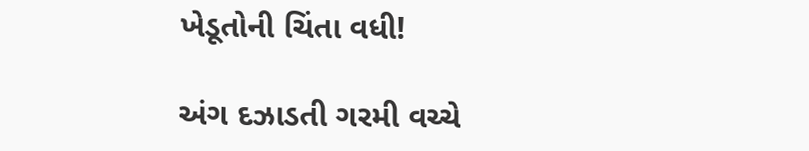ખેડૂતોની ચિંતા વધી!

અંગ દઝાડતી ગરમી વચ્ચે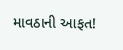માવઠાની આફત!